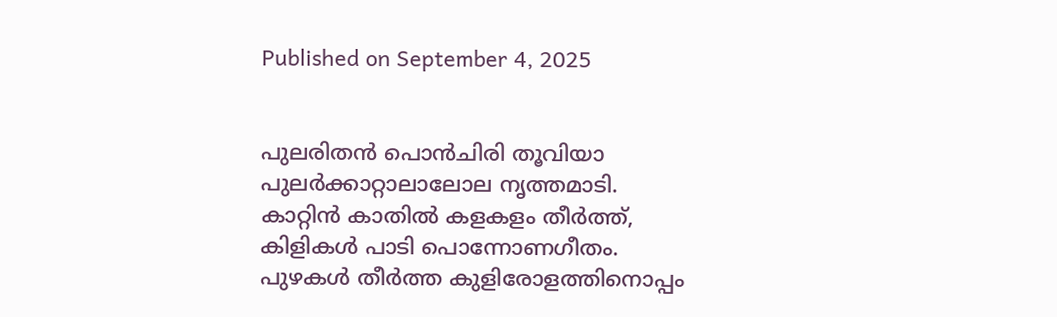Published on September 4, 2025


പുലരിതൻ പൊൻചിരി തൂവിയാ
പുലർക്കാറ്റാലാലോല നൃത്തമാടി.
കാറ്റിൻ കാതിൽ കളകളം തീർത്ത്,
കിളികൾ പാടി പൊന്നോണഗീതം.
പുഴകൾ തീർത്ത കുളിരോളത്തിനൊപ്പം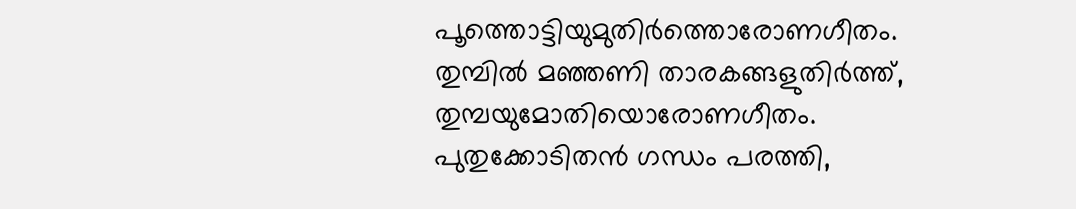പൂത്തൊട്ടിയുമുതിർത്തൊരോണഗീതം.
തുമ്പിൽ മഞ്ഞണി താരകങ്ങളുതിർത്ത്,
തുമ്പയുമോതിയൊരോണഗീതം.
പുതുക്കോടിതൻ ഗന്ധം പരത്തി,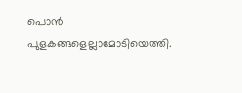പൊൻ പുളകങ്ങളെല്ലാമോടിയെത്തി.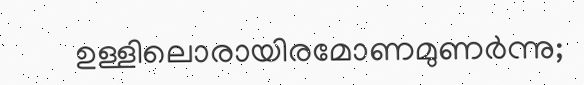ഉള്ളിലൊരായിരമോണമുണർന്നു;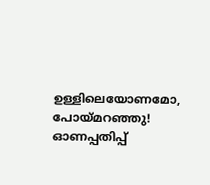ഉള്ളിലെയോണമോ, പോയ്മറഞ്ഞു!
ഓണപ്പതിപ്പ്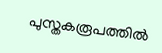പുസ്തകരൂപത്തിൽ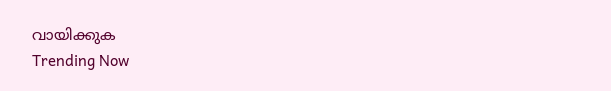വായിക്കുക
Trending Now